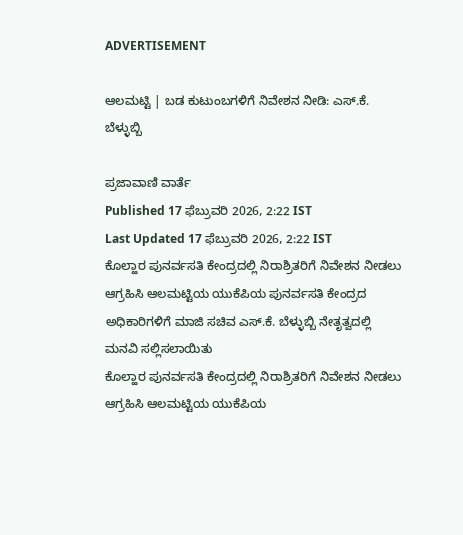ADVERTISEMENT

ಆಲಮಟ್ಟಿ | ಬಡ ಕುಟುಂಬಗಳಿಗೆ ನಿವೇಶನ ನೀಡಿ: ಎಸ್.ಕೆ. ಬೆಳ್ಳುಬ್ಬಿ

ಪ್ರಜಾವಾಣಿ ವಾರ್ತೆ
Published 17 ಫೆಬ್ರುವರಿ 2026, 2:22 IST
Last Updated 17 ಫೆಬ್ರುವರಿ 2026, 2:22 IST
ಕೊಲ್ಹಾರ ಪುನರ್ವಸತಿ ‌ಕೇಂದ್ರದಲ್ಲಿ‌ ನಿರಾಶ್ರಿತರಿಗೆ ನಿವೇಶನ ನೀಡಲು ಆಗ್ರಹಿಸಿ ಆಲಮಟ್ಟಿಯ ಯುಕೆಪಿಯ ಪುನರ್ವಸತಿ ‌ಕೇಂದ್ರದ ಅಧಿಕಾರಿಗಳಿಗೆ ಮಾಜಿ ಸಚಿವ ಎಸ್.ಕೆ. ಬೆಳ್ಳುಬ್ಬಿ ನೇತೃತ್ವದಲ್ಲಿ ಮನವಿ ಸಲ್ಲಿಸಲಾಯಿತು
ಕೊಲ್ಹಾರ ಪುನರ್ವಸತಿ ‌ಕೇಂದ್ರದಲ್ಲಿ‌ ನಿರಾಶ್ರಿತರಿಗೆ ನಿವೇಶನ ನೀಡಲು ಆಗ್ರಹಿಸಿ ಆಲಮಟ್ಟಿಯ ಯುಕೆಪಿಯ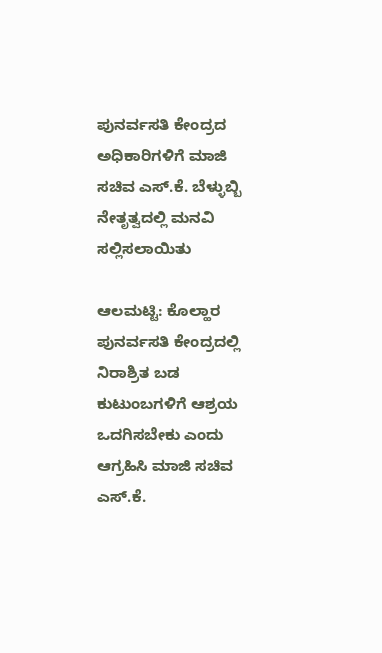ಪುನರ್ವಸತಿ ‌ಕೇಂದ್ರದ ಅಧಿಕಾರಿಗಳಿಗೆ ಮಾಜಿ ಸಚಿವ ಎಸ್.ಕೆ. ಬೆಳ್ಳುಬ್ಬಿ ನೇತೃತ್ವದಲ್ಲಿ ಮನವಿ ಸಲ್ಲಿಸಲಾಯಿತು

ಆಲಮಟ್ಟಿ: ಕೊಲ್ಹಾರ ಪುನರ್ವಸತಿ ಕೇಂದ್ರದಲ್ಲಿ ನಿರಾಶ್ರಿತ ಬಡ ಕುಟುಂಬಗಳಿಗೆ ಆಶ್ರಯ ಒದಗಿಸಬೇಕು ಎಂದು ಆಗ್ರಹಿಸಿ ಮಾಜಿ‌ ಸಚಿವ ಎಸ್.ಕೆ.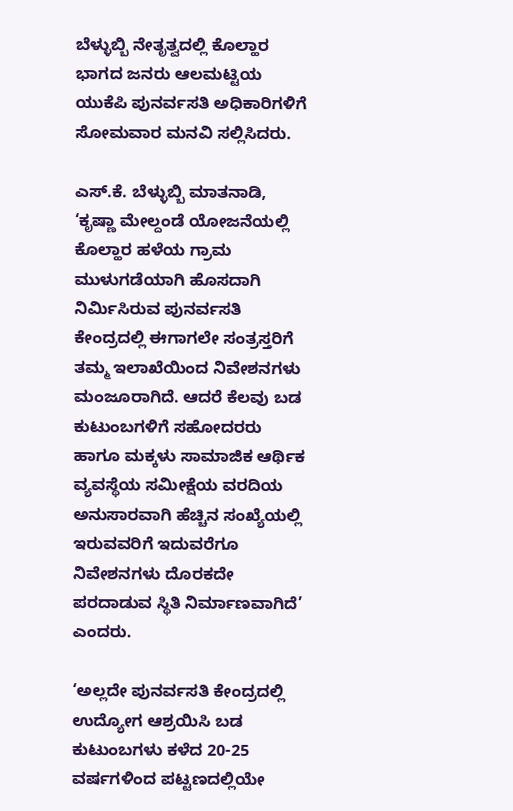ಬೆಳ್ಳುಬ್ಬಿ ನೇತೃತ್ವದಲ್ಲಿ ಕೊಲ್ಹಾರ ಭಾಗದ ಜನರು ಆಲಮಟ್ಟಿಯ ಯುಕೆಪಿ ಪುನರ್ವಸತಿ ಅಧಿಕಾರಿಗಳಿಗೆ ಸೋಮವಾರ ಮನವಿ ಸಲ್ಲಿಸಿದರು.

ಎಸ್.ಕೆ. ಬೆಳ್ಳುಬ್ಬಿ ಮಾತನಾಡಿ, ‘ಕೃಷ್ಣಾ ಮೇಲ್ದಂಡೆ ಯೋಜನೆಯಲ್ಲಿ ಕೊಲ್ಹಾರ ಹಳೆಯ ಗ್ರಾಮ ಮುಳುಗಡೆಯಾಗಿ ಹೊಸದಾಗಿ ನಿರ್ಮಿಸಿರುವ ಪುನರ್ವಸತಿ ಕೇಂದ್ರದಲ್ಲಿ ಈಗಾಗಲೇ ಸಂತ್ರಸ್ತರಿಗೆ ತಮ್ಮ ಇಲಾಖೆಯಿಂದ ನಿವೇಶನಗಳು ಮಂಜೂರಾಗಿದೆ. ಆದರೆ ಕೆಲವು ಬಡ ಕುಟುಂಬಗಳಿಗೆ ಸಹೋದರರು ಹಾಗೂ ಮಕ್ಕಳು ಸಾಮಾಜಿಕ ಆರ್ಥಿಕ ವ್ಯವಸ್ಥೆಯ ಸಮೀಕ್ಷೆಯ ವರದಿಯ ಅನುಸಾರವಾಗಿ ಹೆಚ್ಚಿನ ಸಂಖ್ಯೆಯಲ್ಲಿ ಇರುವವರಿಗೆ ಇದುವರೆಗೂ ನಿವೇಶನಗಳು ದೊರಕದೇ ಪರದಾಡುವ ಸ್ಥಿತಿ ನಿರ್ಮಾಣವಾಗಿದೆ’ ಎಂದರು.

‘ಅಲ್ಲದೇ ಪುನರ್ವಸತಿ ಕೇಂದ್ರದಲ್ಲಿ ಉದ್ಯೋಗ ಆಶ್ರಯಿಸಿ ಬಡ ಕುಟುಂಬಗಳು ಕಳೆದ 20-25 ವರ್ಷಗಳಿಂದ ಪಟ್ಟಣದಲ್ಲಿಯೇ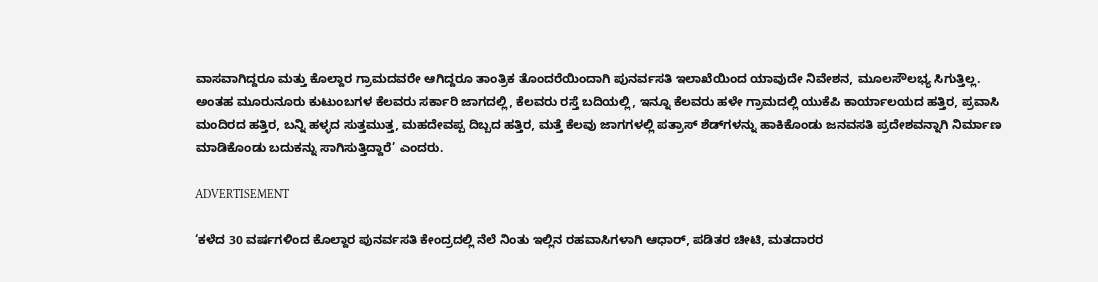ವಾಸವಾಗಿದ್ದರೂ ಮತ್ತು ಕೊಲ್ದಾರ ಗ್ರಾಮದವರೇ ಆಗಿದ್ದರೂ ತಾಂತ್ರಿಕ ತೊಂದರೆಯಿಂದಾಗಿ ಪುನರ್ವಸತಿ ಇಲಾಖೆಯಿಂದ ಯಾವುದೇ ನಿವೇಶನ, ಮೂಲಸೌಲಭ್ಯ ಸಿಗುತ್ತಿಲ್ಲ. ಅಂತಹ ಮೂರುನೂರು ಕುಟುಂಬಗಳ ಕೆಲವರು ಸರ್ಕಾರಿ ಜಾಗದಲ್ಲಿ, ಕೆಲವರು ರಸ್ತೆ ಬದಿಯಲ್ಲಿ, ಇನ್ನೂ ಕೆಲವರು ಹಳೇ ಗ್ರಾಮದಲ್ಲಿ ಯುಕೆಪಿ ಕಾರ್ಯಾಲಯದ ಹತ್ತಿರ, ಪ್ರವಾಸಿ ಮಂದಿರದ ಹತ್ತಿರ, ಬನ್ನಿ ಹಳ್ಳದ ಸುತ್ತಮುತ್ತ, ಮಹದೇವಪ್ಪ ದಿಬ್ಬದ ಹತ್ತಿರ, ಮತ್ತೆ ಕೆಲವು ಜಾಗಗಳಲ್ಲಿ ಪತ್ರಾಸ್ ಶೆಡ್‌ಗಳನ್ನು ಹಾಕಿಕೊಂಡು ಜನವಸತಿ ಪ್ರದೇಶವನ್ನಾಗಿ ನಿರ್ಮಾಣ ಮಾಡಿಕೊಂಡು ಬದುಕನ್ನು ಸಾಗಿಸುತ್ತಿದ್ದಾರೆ’ ಎಂದರು.

ADVERTISEMENT

‘ಕಳೆದ 30 ವರ್ಷಗಳಿಂದ ಕೊಲ್ದಾರ ಪುನರ್ವಸತಿ ಕೇಂದ್ರದಲ್ಲಿ ನೆಲೆ ನಿಂತು ಇಲ್ಲಿನ ರಹವಾಸಿಗಳಾಗಿ ಆಧಾರ್, ಪಡಿತರ ಚೀಟಿ, ಮತದಾರರ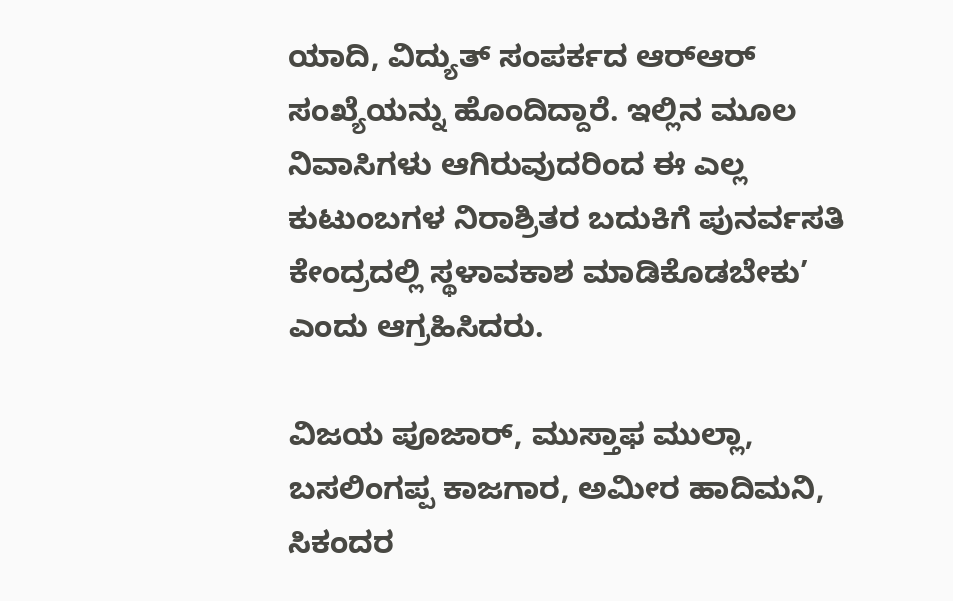ಯಾದಿ, ವಿದ್ಯುತ್ ಸಂಪರ್ಕದ ಆರ್‌ಆರ್ ಸಂಖ್ಯೆಯನ್ನು ಹೊಂದಿದ್ದಾರೆ. ಇಲ್ಲಿನ ಮೂಲ ನಿವಾಸಿಗಳು ಆಗಿರುವುದರಿಂದ ಈ ಎಲ್ಲ ಕುಟುಂಬಗಳ ನಿರಾಶ್ರಿತರ ಬದುಕಿಗೆ ಪುನರ್ವಸತಿ ಕೇಂದ್ರದಲ್ಲಿ ಸ್ಥಳಾವಕಾಶ ಮಾಡಿಕೊಡಬೇಕು’ ಎಂದು ಆಗ್ರಹಿಸಿದರು.

ವಿಜಯ ಪೂಜಾರ್‌, ಮುಸ್ತಾಫ ಮುಲ್ಲಾ, ಬಸಲಿಂಗಪ್ಪ ಕಾಜಗಾರ, ಅಮೀರ ಹಾದಿಮನಿ, ಸಿಕಂದರ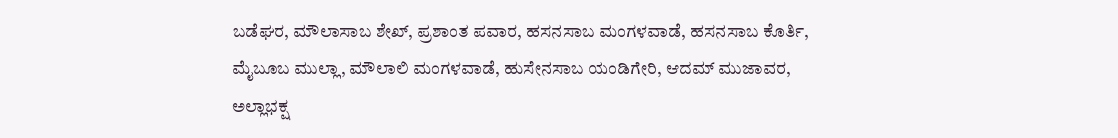ಬಡೆಘರ, ಮೌಲಾಸಾಬ ಶೇಖ್, ಪ್ರಶಾಂತ ಪವಾರ, ಹಸನಸಾಬ ಮಂಗಳವಾಡೆ, ಹಸನಸಾಬ ಕೊರ್ತಿ, ಮೈಬೂಬ ಮುಲ್ಲಾ, ಮೌಲಾಲಿ ಮಂಗಳವಾಡೆ, ಹುಸೇನಸಾಬ ಯಂಡಿಗೇರಿ, ಆದಮ್ ಮುಜಾವರ, ಅಲ್ಲಾಭಕ್ಷ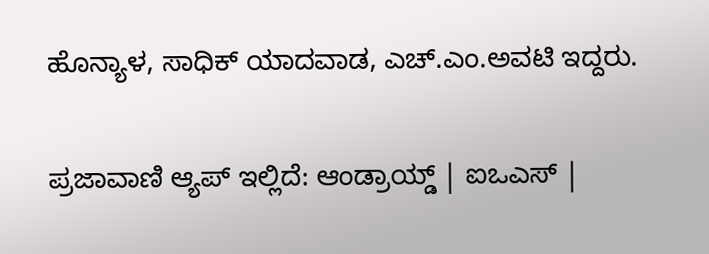ಹೊನ್ಯಾಳ, ಸಾಧಿಕ್ ಯಾದವಾಡ, ಎಚ್.ಎಂ.ಅವಟಿ ಇದ್ದರು.

ಪ್ರಜಾವಾಣಿ ಆ್ಯಪ್ ಇಲ್ಲಿದೆ: ಆಂಡ್ರಾಯ್ಡ್ | ಐಒಎಸ್ |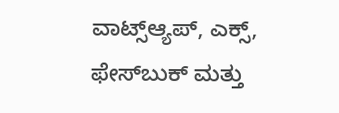ವಾಟ್ಸ್ಆ್ಯಪ್, ಎಕ್ಸ್, ಫೇಸ್‌ಬುಕ್ ಮತ್ತು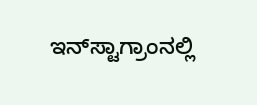ಇನ್‌ಸ್ಟಾಗ್ರಾಂನಲ್ಲಿ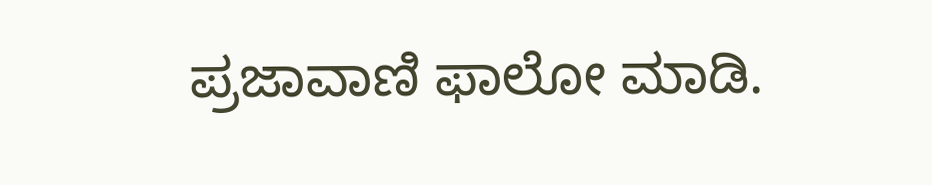ಪ್ರಜಾವಾಣಿ ಫಾಲೋ ಮಾಡಿ.